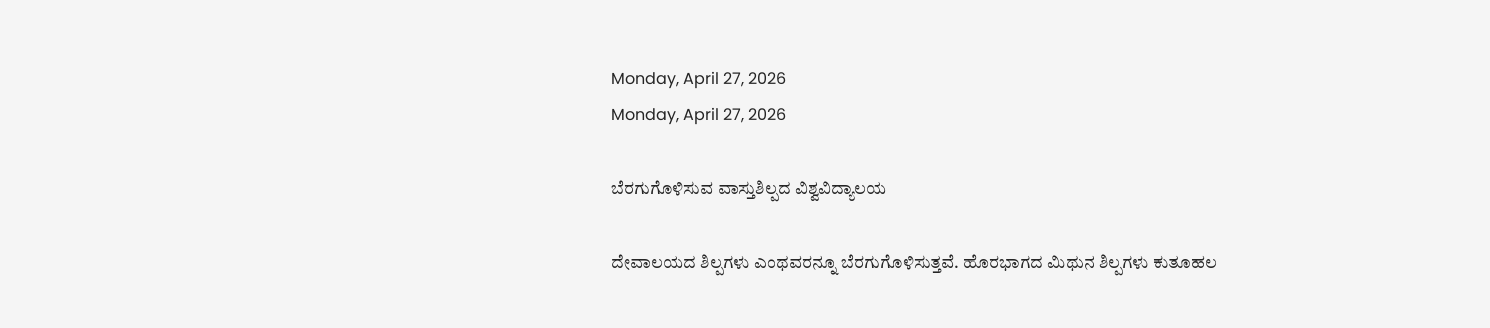Monday, April 27, 2026
Monday, April 27, 2026

ಬೆರಗುಗೊಳಿಸುವ ವಾಸ್ತುಶಿಲ್ಪದ ವಿಶ್ವವಿದ್ಯಾಲಯ

ದೇವಾಲಯದ ಶಿಲ್ಪಗಳು ಎಂಥವರನ್ನೂ ಬೆರಗುಗೊಳಿಸುತ್ತವೆ. ಹೊರಭಾಗದ ಮಿಥುನ ಶಿಲ್ಪಗಳು ಕುತೂಹಲ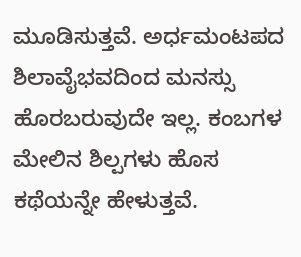ಮೂಡಿಸುತ್ತವೆ. ಅರ್ಧಮಂಟಪದ ಶಿಲಾವೈಭವದಿಂದ ಮನಸ್ಸು ಹೊರಬರುವುದೇ ಇಲ್ಲ. ಕಂಬಗಳ ಮೇಲಿನ ಶಿಲ್ಪಗಳು ಹೊಸ ಕಥೆಯನ್ನೇ ಹೇಳುತ್ತವೆ.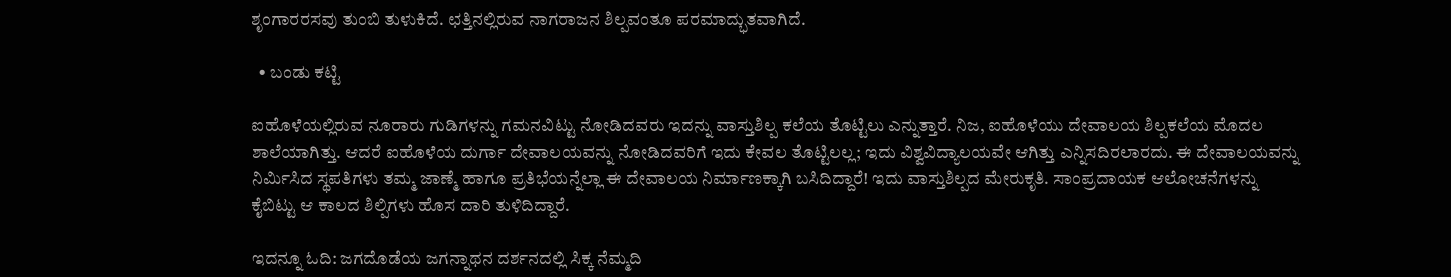ಶೃಂಗಾರರಸವು ತುಂಬಿ ತುಳುಕಿದೆ. ಛತ್ತಿನಲ್ಲಿರುವ ನಾಗರಾಜನ ಶಿಲ್ಪವಂತೂ ಪರಮಾದ್ಭುತವಾಗಿದೆ.

  • ಬಂಡು ಕಟ್ಟಿ

ಐಹೊಳೆಯಲ್ಲಿರುವ ನೂರಾರು ಗುಡಿಗಳನ್ನು ಗಮನವಿಟ್ಟು ನೋಡಿದವರು ಇದನ್ನು ವಾಸ್ತುಶಿಲ್ಪ ಕಲೆಯ ತೊಟ್ಟಿಲು ಎನ್ನುತ್ತಾರೆ. ನಿಜ, ಐಹೊಳೆಯು ದೇವಾಲಯ ಶಿಲ್ಪಕಲೆಯ ಮೊದಲ ಶಾಲೆಯಾಗಿತ್ತು. ಆದರೆ ಐಹೊಳೆಯ ದುರ್ಗಾ ದೇವಾಲಯವನ್ನು ನೋಡಿದವರಿಗೆ ಇದು ಕೇವಲ ತೊಟ್ಟಿಲಲ್ಲ; ಇದು ವಿಶ್ವವಿದ್ಯಾಲಯವೇ ಆಗಿತ್ತು ಎನ್ನಿಸದಿರಲಾರದು. ಈ ದೇವಾಲಯವನ್ನು ನಿರ್ಮಿಸಿದ ಸ್ಥಪತಿಗಳು ತಮ್ಮ ಜಾಣ್ಮೆ ಹಾಗೂ ಪ್ರತಿಭೆಯನ್ನೆಲ್ಲಾ ಈ ದೇವಾಲಯ ನಿರ್ಮಾಣಕ್ಕಾಗಿ ಬಸಿದಿದ್ದಾರೆ! ಇದು ವಾಸ್ತುಶಿಲ್ಪದ ಮೇರುಕೃತಿ. ಸಾಂಪ್ರದಾಯಕ ಆಲೋಚನೆಗಳನ್ನು ಕೈಬಿಟ್ಟು ಆ ಕಾಲದ ಶಿಲ್ಪಿಗಳು ಹೊಸ ದಾರಿ ತುಳಿದಿದ್ದಾರೆ.

ಇದನ್ನೂ ಓದಿ: ಜಗದೊಡೆಯ ಜಗನ್ನಾಥನ ದರ್ಶನದಲ್ಲಿ ಸಿಕ್ಕ ನೆಮ್ಮದಿ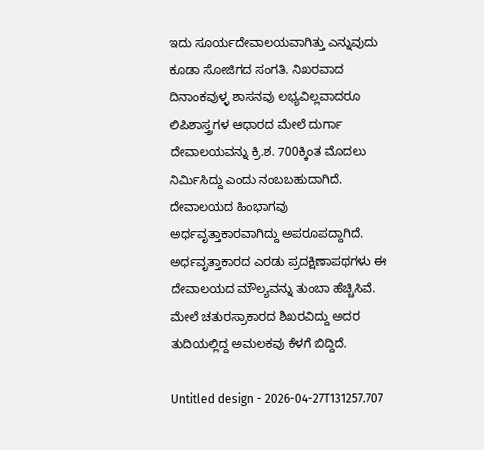ಇದು ಸೂರ್ಯದೇವಾಲಯವಾಗಿತ್ತು ಎನ್ನುವುದು ಕೂಡಾ ಸೋಜಿಗದ ಸಂಗತಿ. ನಿಖರವಾದ ದಿನಾಂಕವುಳ್ಳ ಶಾಸನವು ಲಭ್ಯವಿಲ್ಲವಾದರೂ ಲಿಪಿಶಾಸ್ತ್ರಗಳ ಆಧಾರದ ಮೇಲೆ ದುರ್ಗಾ ದೇವಾಲಯವನ್ನು ಕ್ರಿ.ಶ. 700ಕ್ಕಿಂತ ಮೊದಲು ನಿರ್ಮಿಸಿದ್ದು ಎಂದು ನಂಬಬಹುದಾಗಿದೆ. ದೇವಾಲಯದ ಹಿಂಭಾಗವು ಅರ್ಧವೃತ್ತಾಕಾರವಾಗಿದ್ದು ಅಪರೂಪದ್ದಾಗಿದೆ. ಅರ್ಧವೃತ್ತಾಕಾರದ ಎರಡು ಪ್ರದಕ್ಷಿಣಾಪಥಗಳು ಈ ದೇವಾಲಯದ ಮೌಲ್ಯವನ್ನು ತುಂಬಾ ಹೆಚ್ಚಿಸಿವೆ. ಮೇಲೆ ಚತುರಸ್ರಾಕಾರದ ಶಿಖರವಿದ್ದು ಅದರ ತುದಿಯಲ್ಲಿದ್ದ ಅಮಲಕವು ಕೆಳಗೆ ಬಿದ್ದಿದೆ.

Untitled design - 2026-04-27T131257.707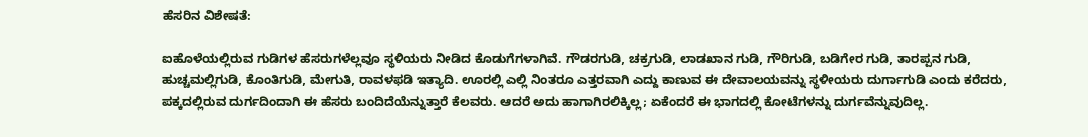ಹೆಸರಿನ ವಿಶೇಷತೆ:

ಐಹೊಳೆಯಲ್ಲಿರುವ ಗುಡಿಗಳ ಹೆಸರುಗಳೆಲ್ಲವೂ ಸ್ಥಳಿಯರು ನೀಡಿದ ಕೊಡುಗೆಗಳಾಗಿವೆ. ಗೌಡರಗುಡಿ, ಚಕ್ರಗುಡಿ, ಲಾಡಖಾನ ಗುಡಿ, ಗೌರಿಗುಡಿ, ಬಡಿಗೇರ ಗುಡಿ, ತಾರಪ್ಪನ ಗುಡಿ, ಹುಚ್ಚಮಲ್ಲಿಗುಡಿ, ಕೊಂತಿಗುಡಿ, ಮೇಗುತಿ, ರಾವಳಫಡಿ ಇತ್ಯಾದಿ. ಊರಲ್ಲಿ ಎಲ್ಲಿ ನಿಂತರೂ ಎತ್ತರವಾಗಿ ಎದ್ದು ಕಾಣುವ ಈ ದೇವಾಲಯವನ್ನು ಸ್ಥಳೀಯರು ದುರ್ಗಾಗುಡಿ ಎಂದು ಕರೆದರು, ಪಕ್ಕದಲ್ಲಿರುವ ದುರ್ಗದಿಂದಾಗಿ ಈ ಹೆಸರು ಬಂದಿದೆಯೆನ್ನುತ್ತಾರೆ ಕೆಲವರು. ಆದರೆ ಅದು ಹಾಗಾಗಿರಲಿಕ್ಕಿಲ್ಲ; ಏಕೆಂದರೆ ಈ ಭಾಗದಲ್ಲಿ ಕೋಟೆಗಳನ್ನು ದುರ್ಗವೆನ್ನುವುದಿಲ್ಲ.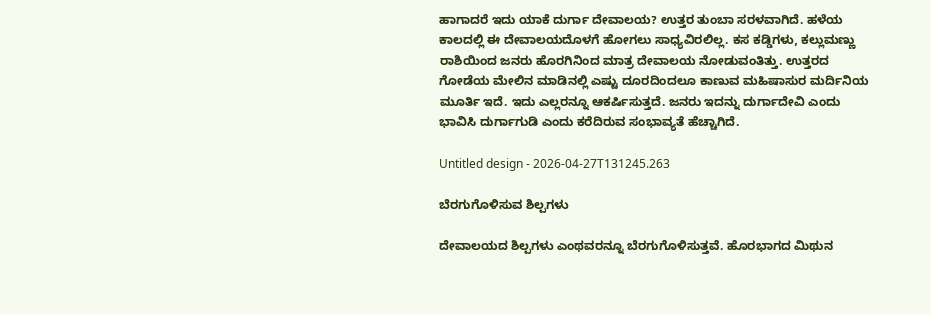ಹಾಗಾದರೆ ಇದು ಯಾಕೆ ದುರ್ಗಾ ದೇವಾಲಯ? ಉತ್ತರ ತುಂಬಾ ಸರಳವಾಗಿದೆ. ಹಳೆಯ ಕಾಲದಲ್ಲಿ ಈ ದೇವಾಲಯದೊಳಗೆ ಹೋಗಲು ಸಾಧ್ಯವಿರಲಿಲ್ಲ. ಕಸ ಕಡ್ಡಿಗಳು, ಕಲ್ಲುಮಣ್ಣು ರಾಶಿಯಿಂದ ಜನರು ಹೊರಗಿನಿಂದ ಮಾತ್ರ ದೇವಾಲಯ ನೋಡುವಂತಿತ್ತು. ಉತ್ತರದ ಗೋಡೆಯ ಮೇಲಿನ ಮಾಡಿನಲ್ಲಿ ಎಷ್ಟು ದೂರದಿಂದಲೂ ಕಾಣುವ ಮಹಿಷಾಸುರ ಮರ್ದಿನಿಯ ಮೂರ್ತಿ ಇದೆ. ಇದು ಎಲ್ಲರನ್ನೂ ಆಕರ್ಷಿಸುತ್ತದೆ. ಜನರು ಇದನ್ನು ದುರ್ಗಾದೇವಿ ಎಂದು ಭಾವಿಸಿ ದುರ್ಗಾಗುಡಿ ಎಂದು ಕರೆದಿರುವ ಸಂಭಾವ್ಯತೆ ಹೆಚ್ಚಾಗಿದೆ.

Untitled design - 2026-04-27T131245.263

ಬೆರಗುಗೊಳಿಸುವ ಶಿಲ್ಪಗಳು

ದೇವಾಲಯದ ಶಿಲ್ಪಗಳು ಎಂಥವರನ್ನೂ ಬೆರಗುಗೊಳಿಸುತ್ತವೆ. ಹೊರಭಾಗದ ಮಿಥುನ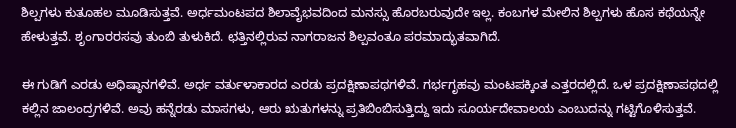ಶಿಲ್ಪಗಳು ಕುತೂಹಲ ಮೂಡಿಸುತ್ತವೆ. ಅರ್ಧಮಂಟಪದ ಶಿಲಾವೈಭವದಿಂದ ಮನಸ್ಸು ಹೊರಬರುವುದೇ ಇಲ್ಲ. ಕಂಬಗಳ ಮೇಲಿನ ಶಿಲ್ಪಗಳು ಹೊಸ ಕಥೆಯನ್ನೇ ಹೇಳುತ್ತವೆ. ಶೃಂಗಾರರಸವು ತುಂಬಿ ತುಳುಕಿದೆ. ಛತ್ತಿನಲ್ಲಿರುವ ನಾಗರಾಜನ ಶಿಲ್ಪವಂತೂ ಪರಮಾದ್ಭುತವಾಗಿದೆ.

ಈ ಗುಡಿಗೆ ಎರಡು ಅಧಿಷ್ಠಾನಗಳಿವೆ. ಅರ್ಧ ವರ್ತುಳಾಕಾರದ ಎರಡು ಪ್ರದಕ್ಷಿಣಾಪಥಗಳಿವೆ. ಗರ್ಭಗೃಹವು ಮಂಟಪಕ್ಕಿಂತ ಎತ್ತರದಲ್ಲಿದೆ. ಒಳ ಪ್ರದಕ್ಷಿಣಾಪಥದಲ್ಲಿ ಕಲ್ಲಿನ ಜಾಲಂದ್ರಗಳಿವೆ. ಅವು ಹನ್ನೆರಡು ಮಾಸಗಳು, ಆರು ಋತುಗಳನ್ನು ಪ್ರತಿಬಿಂಬಿಸುತ್ತಿದ್ದು ಇದು ಸೂರ್ಯದೇವಾಲಯ ಎಂಬುದನ್ನು ಗಟ್ಟಿಗೊಳಿಸುತ್ತವೆ.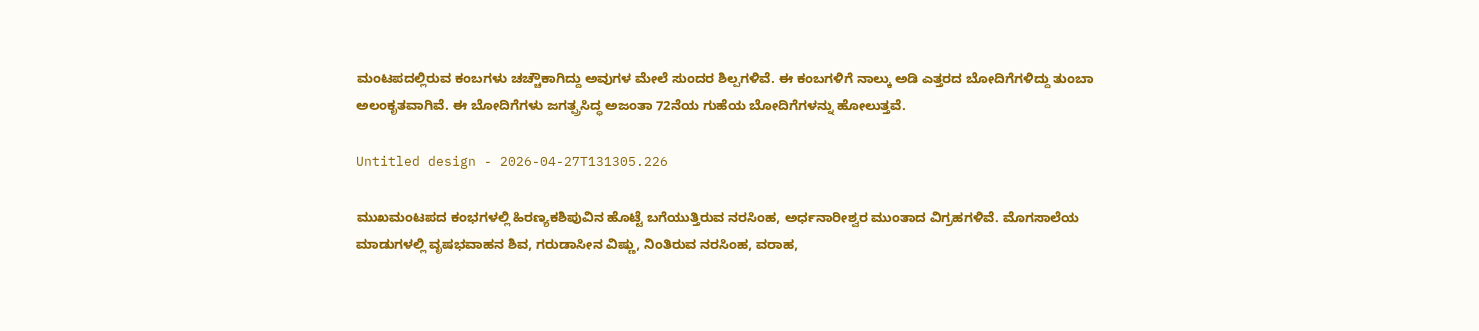ಮಂಟಪದಲ್ಲಿರುವ ಕಂಬಗಳು ಚಚ್ಚೌಕಾಗಿದ್ದು ಅವುಗಳ ಮೇಲೆ ಸುಂದರ ಶಿಲ್ಪಗಳಿವೆ. ಈ ಕಂಬಗಳಿಗೆ ನಾಲ್ಕು ಅಡಿ ಎತ್ತರದ ಬೋದಿಗೆಗಳಿದ್ದು ತುಂಬಾ ಅಲಂಕೃತವಾಗಿವೆ. ಈ ಬೋದಿಗೆಗಳು ಜಗತ್ಪ್ರಸಿದ್ಧ ಅಜಂತಾ 72ನೆಯ ಗುಹೆಯ ಬೋದಿಗೆಗಳನ್ನು ಹೋಲುತ್ತವೆ.

Untitled design - 2026-04-27T131305.226

ಮುಖಮಂಟಪದ ಕಂಭಗಳಲ್ಲಿ ಹಿರಣ್ಯಕಶಿಪುವಿನ ಹೊಟ್ಟೆ ಬಗೆಯುತ್ತಿರುವ ನರಸಿಂಹ, ಅರ್ಧನಾರೀಶ್ವರ ಮುಂತಾದ ವಿಗ್ರಹಗಳಿವೆ. ಮೊಗಸಾಲೆಯ ಮಾಡುಗಳಲ್ಲಿ ವೃಷಭವಾಹನ ಶಿವ, ಗರುಡಾಸೀನ ವಿಷ್ಣು, ನಿಂತಿರುವ ನರಸಿಂಹ, ವರಾಹ,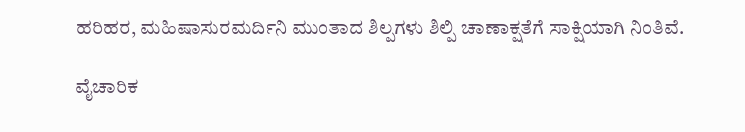ಹರಿಹರ, ಮಹಿಷಾಸುರಮರ್ದಿನಿ ಮುಂತಾದ ಶಿಲ್ಪಗಳು ಶಿಲ್ಪಿ ಚಾಣಾಕ್ಷತೆಗೆ ಸಾಕ್ಷಿಯಾಗಿ ನಿಂತಿವೆ.

ವೈಚಾರಿಕ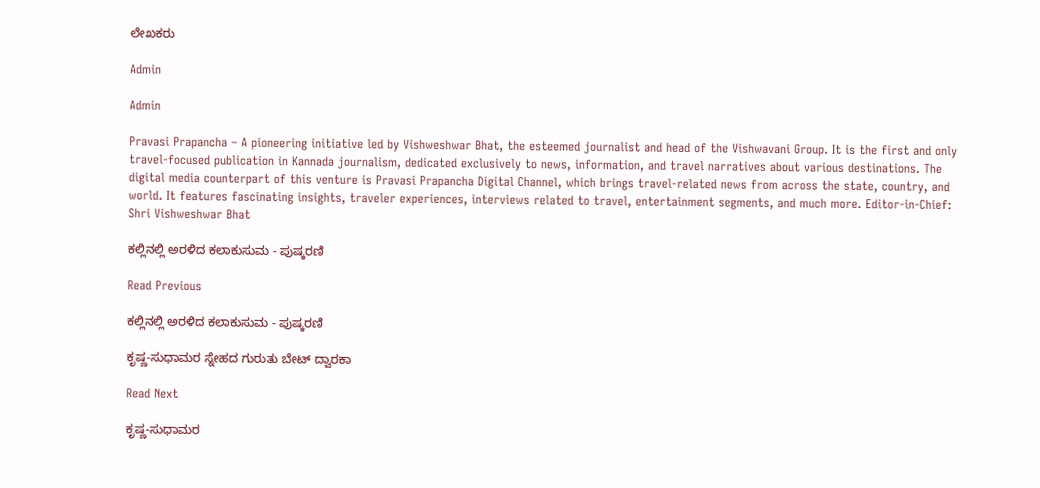ಲೇಖಕರು

Admin

Admin

Pravasi Prapancha – A pioneering initiative led by Vishweshwar Bhat, the esteemed journalist and head of the Vishwavani Group. It is the first and only travel-focused publication in Kannada journalism, dedicated exclusively to news, information, and travel narratives about various destinations. The digital media counterpart of this venture is Pravasi Prapancha Digital Channel, which brings travel-related news from across the state, country, and world. It features fascinating insights, traveler experiences, interviews related to travel, entertainment segments, and much more. Editor-in-Chief: Shri Vishweshwar Bhat

ಕಲ್ಲಿನಲ್ಲಿ ಅರಳಿದ ಕಲಾಕುಸುಮ - ಪುಷ್ಕರಣಿ

Read Previous

ಕಲ್ಲಿನಲ್ಲಿ ಅರಳಿದ ಕಲಾಕುಸುಮ - ಪುಷ್ಕರಣಿ

ಕೃಷ್ಣ-ಸುಧಾಮರ ಸ್ನೇಹದ ಗುರುತು ಬೇಟ್ ದ್ವಾರಕಾ

Read Next

ಕೃಷ್ಣ-ಸುಧಾಮರ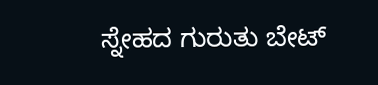ಸ್ನೇಹದ ಗುರುತು ಬೇಟ್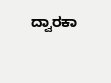ದ್ವಾರಕಾ